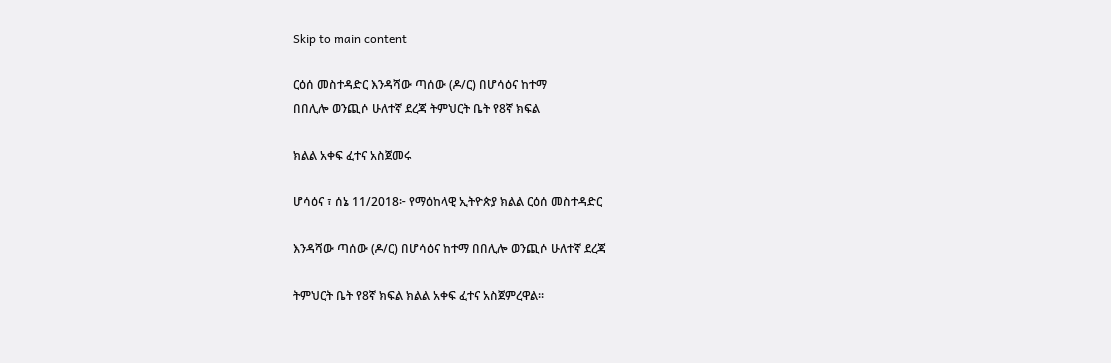Skip to main content

ርዕሰ መስተዳድር እንዳሻው ጣሰው (ዶ/ር) በሆሳዕና ከተማ
በበሊሎ ወንጪሶ ሁለተኛ ደረጃ ትምህርት ቤት የ8ኛ ክፍል

ክልል አቀፍ ፈተና አስጀመሩ

ሆሳዕና ፣ ሰኔ 11/2018፦ የማዕከላዊ ኢትዮጵያ ክልል ርዕሰ መስተዳድር

እንዳሻው ጣሰው (ዶ/ር) በሆሳዕና ከተማ በበሊሎ ወንጪሶ ሁለተኛ ደረጃ

ትምህርት ቤት የ8ኛ ክፍል ክልል አቀፍ ፈተና አስጀምረዋል።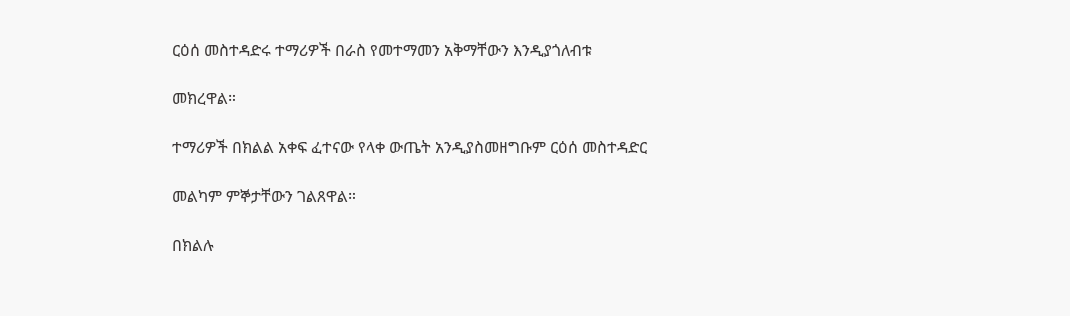ርዕሰ መስተዳድሩ ተማሪዎች በራስ የመተማመን አቅማቸውን እንዲያጎለብቱ

መክረዋል።

ተማሪዎች በክልል አቀፍ ፈተናው የላቀ ውጤት አንዲያስመዘግቡም ርዕሰ መስተዳድር

መልካም ምኞታቸውን ገልጸዋል።

በክልሉ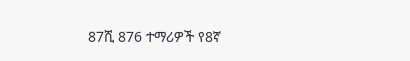87ሺ 876 ተማሪዎች የ8ኛ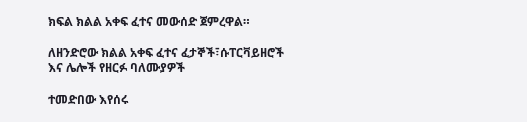ክፍል ክልል አቀፍ ፈተና መውሰድ ጀምረዋል።

ለዘንድሮው ክልል አቀፍ ፈተና ፈታኞች፣ሱፐርቫይዘሮች እና ሌሎች የዘርፉ ባለሙያዎች

ተመድበው እየሰሩ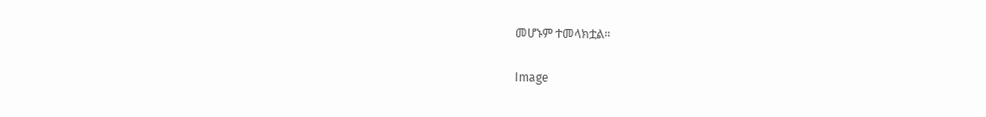መሆኑም ተመላክቷል።

Image